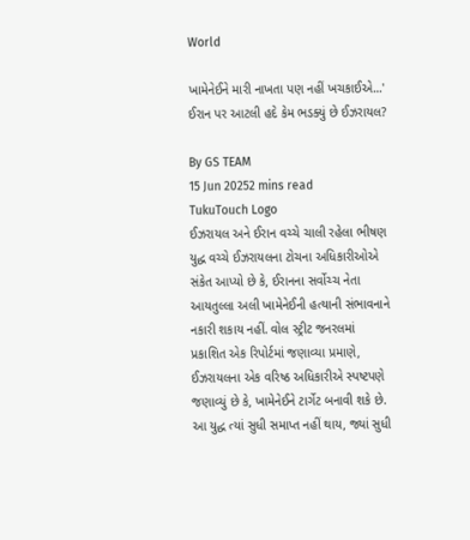World

ખામેનેઈને મારી નાખતા પણ નહીં ખચકાઈએ...' ઈરાન પર આટલી હદે કેમ ભડક્યું છે ઈઝરાયલ?

By GS TEAM
15 Jun 20252 mins read
TukuTouch Logo
ઈઝરાયલ અને ઈરાન વચ્ચે ચાલી રહેલા ભીષણ યુદ્ધ વચ્ચે ઈઝરાયલના ટોચના અધિકારીઓએ સંકેત આપ્યો છે કે, ઈરાનના સર્વોચ્ચ નેતા આયતુલ્લા અલી ખામેનેઈની હત્યાની સંભાવનાને નકારી શકાય નહીં. વોલ સ્ટ્રીટ જનરલમાં પ્રકાશિત એક રિપોર્ટમાં જણાવ્યા પ્રમાણે, ઈઝરાયલના એક વરિષ્ઠ અધિકારીએ સ્પષ્ટપણે જણાવ્યું છે કે, ખામેનેઈને ટાર્ગેટ બનાવી શકે છે. આ યુદ્ધ ત્યાં સુધી સમાપ્ત નહીં થાય, જ્યાં સુધી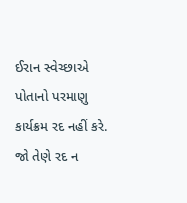ઈરાન સ્વેચ્છાએ પોતાનો પરમાણુ કાર્યક્રમ રદ નહીં કરે. જો તેણે રદ ન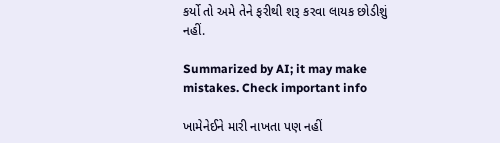કર્યો તો અમે તેને ફરીથી શરૂ કરવા લાયક છોડીશું નહીં.

Summarized by AI; it may make mistakes. Check important info

ખામેનેઈને મારી નાખતા પણ નહીં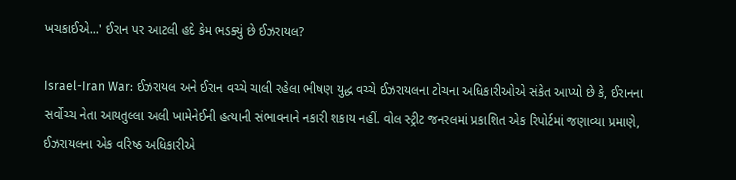ખચકાઈએ...' ઈરાન પર આટલી હદે કેમ ભડક્યું છે ઈઝરાયલ?

Israel-Iran War: ઈઝરાયલ અને ઈરાન વચ્ચે ચાલી રહેલા ભીષણ યુદ્ધ વચ્ચે ઈઝરાયલના ટોચના અધિકારીઓએ સંકેત આપ્યો છે કે, ઈરાનના સર્વોચ્ચ નેતા આયતુલ્લા અલી ખામેનેઈની હત્યાની સંભાવનાને નકારી શકાય નહીં. વોલ સ્ટ્રીટ જનરલમાં પ્રકાશિત એક રિપોર્ટમાં જણાવ્યા પ્રમાણે, ઈઝરાયલના એક વરિષ્ઠ અધિકારીએ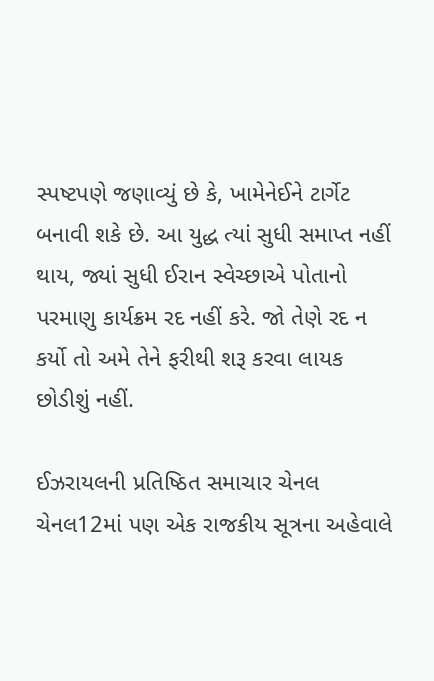સ્પષ્ટપણે જણાવ્યું છે કે, ખામેનેઈને ટાર્ગેટ બનાવી શકે છે. આ યુદ્ધ ત્યાં સુધી સમાપ્ત નહીં થાય, જ્યાં સુધી ઈરાન સ્વેચ્છાએ પોતાનો પરમાણુ કાર્યક્રમ રદ નહીં કરે. જો તેણે રદ ન કર્યો તો અમે તેને ફરીથી શરૂ કરવા લાયક છોડીશું નહીં.

ઈઝરાયલની પ્રતિષ્ઠિત સમાચાર ચેનલ ચેનલ12માં પણ એક રાજકીય સૂત્રના અહેવાલે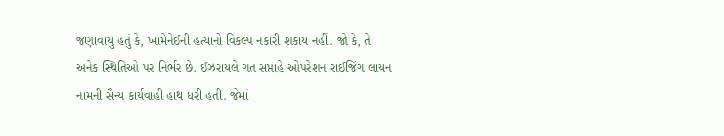જણાવાયુ હતું કે, ખામેનેઈની હત્યાનો વિકલ્પ નકારી શકાય નહીં. જો કે, તે અનેક સ્થિતિઓ પર નિર્ભર છે. ઈઝરાયલે ગત સપ્તાહે ઓપરેશન રાઈજિંગ લાયન નામની સૈન્ય કાર્યવાહી હાથ ધરી હતી. જેમાં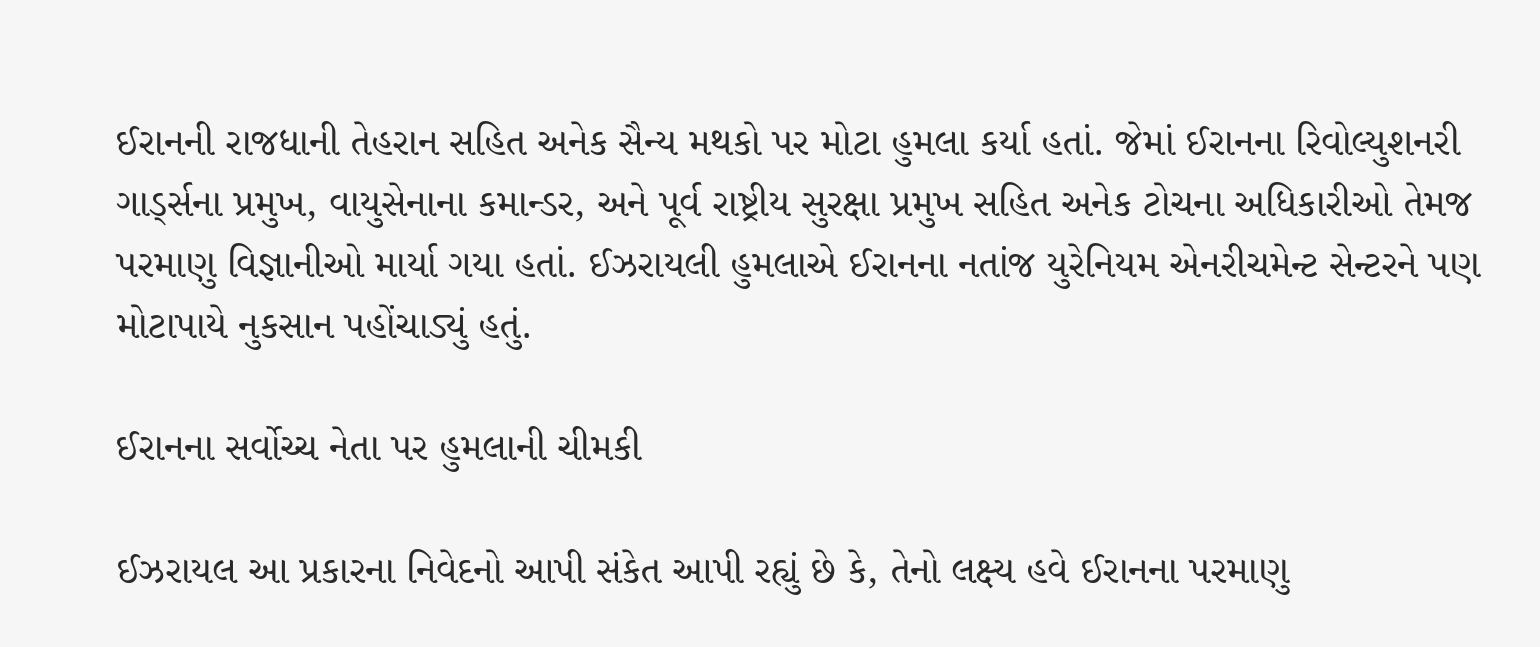ઈરાનની રાજધાની તેહરાન સહિત અનેક સૈન્ય મથકો પર મોટા હુમલા કર્યા હતાં. જેમાં ઈરાનના રિવોલ્યુશનરી ગાર્ડ્સના પ્રમુખ, વાયુસેનાના કમાન્ડર, અને પૂર્વ રાષ્ટ્રીય સુરક્ષા પ્રમુખ સહિત અનેક ટોચના અધિકારીઓ તેમજ પરમાણુ વિજ્ઞાનીઓ માર્યા ગયા હતાં. ઈઝરાયલી હુમલાએ ઈરાનના નતાંજ યુરેનિયમ એનરીચમેન્ટ સેન્ટરને પણ મોટાપાયે નુકસાન પહોંચાડ્યું હતું.

ઈરાનના સર્વોચ્ચ નેતા પર હુમલાની ચીમકી

ઈઝરાયલ આ પ્રકારના નિવેદનો આપી સંકેત આપી રહ્યું છે કે, તેનો લક્ષ્ય હવે ઈરાનના પરમાણુ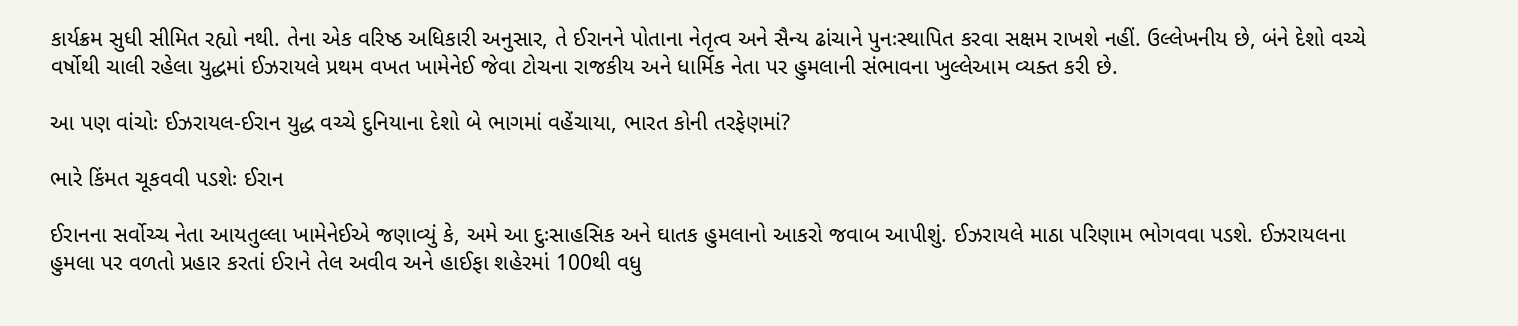કાર્યક્રમ સુધી સીમિત રહ્યો નથી. તેના એક વરિષ્ઠ અધિકારી અનુસાર, તે ઈરાનને પોતાના નેતૃત્વ અને સૈન્ય ઢાંચાને પુનઃસ્થાપિત કરવા સક્ષમ રાખશે નહીં. ઉલ્લેખનીય છે, બંને દેશો વચ્ચે વર્ષોથી ચાલી રહેલા યુદ્ધમાં ઈઝરાયલે પ્રથમ વખત ખામેનેઈ જેવા ટોચના રાજકીય અને ધાર્મિક નેતા પર હુમલાની સંભાવના ખુલ્લેઆમ વ્યક્ત કરી છે.

આ પણ વાંચોઃ ઈઝરાયલ-ઈરાન યુદ્ધ વચ્ચે દુનિયાના દેશો બે ભાગમાં વહેંચાયા, ભારત કોની તરફેણમાં?

ભારે કિંમત ચૂકવવી પડશેઃ ઈરાન

ઈરાનના સર્વોચ્ચ નેતા આયતુલ્લા ખામેનેઈએ જણાવ્યું કે, અમે આ દુઃસાહસિક અને ઘાતક હુમલાનો આકરો જવાબ આપીશું. ઈઝરાયલે માઠા પરિણામ ભોગવવા પડશે. ઈઝરાયલના હુમલા પર વળતો પ્રહાર કરતાં ઈરાને તેલ અવીવ અને હાઈફા શહેરમાં 100થી વધુ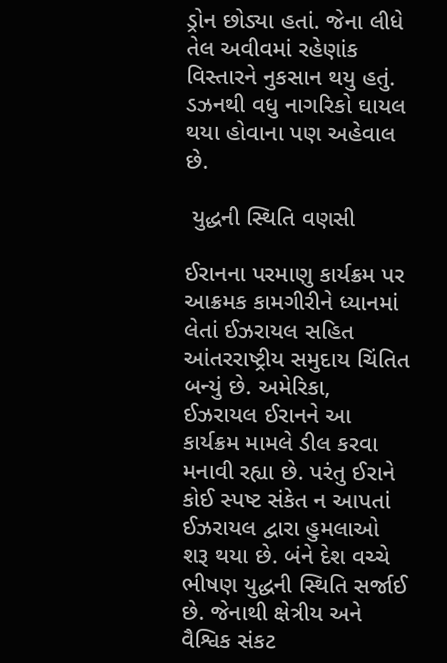ડ્રોન છોડ્યા હતાં. જેના લીધે તેલ અવીવમાં રહેણાંક વિસ્તારને નુકસાન થયુ હતું. ડઝનથી વધુ નાગરિકો ઘાયલ થયા હોવાના પણ અહેવાલ છે.

 યુદ્ધની સ્થિતિ વણસી

ઈરાનના પરમાણુ કાર્યક્રમ પર આક્રમક કામગીરીને ધ્યાનમાં લેતાં ઈઝરાયલ સહિત આંતરરાષ્ટ્રીય સમુદાય ચિંતિત બન્યું છે. અમેરિકા, ઈઝરાયલ ઈરાનને આ કાર્યક્રમ મામલે ડીલ કરવા મનાવી રહ્યા છે. પરંતુ ઈરાને કોઈ સ્પષ્ટ સંકેત ન આપતાં ઈઝરાયલ દ્વારા હુમલાઓ શરૂ થયા છે. બંને દેશ વચ્ચે ભીષણ યુદ્ધની સ્થિતિ સર્જાઈ છે. જેનાથી ક્ષેત્રીય અને વૈશ્વિક સંકટ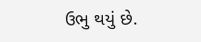ઉભુ થયું છે.